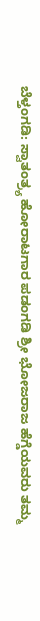ಬೆಳ್ತಂಗಡಿ: ಸ್ವಾತಂತ್ರ್ಯ ಹೋರಾಟಗಾರ ಪಡಂಗಡಿ ಶ್ರೀ ಭೋಜರಾಜ ಹೆಗ್ಡೆಯವರು ತಮ್ಮ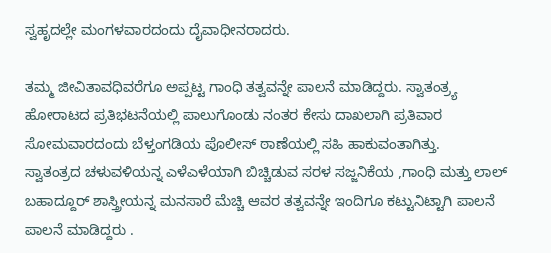ಸ್ವಹೃದಲ್ಲೇ ಮಂಗಳವಾರದಂದು ದೈವಾಧೀನರಾದರು.

ತಮ್ಮ ಜೀವಿತಾವಧಿವರೆಗೂ ಅಪ್ಪಟ್ಟ ಗಾಂಧಿ ತತ್ವವನ್ನೇ ಪಾಲನೆ ಮಾಡಿದ್ದರು. ಸ್ವಾತಂತ್ರ್ಯ ಹೋರಾಟದ ಪ್ರತಿಭಟನೆಯಲ್ಲಿ ಪಾಲುಗೊಂಡು ನಂತರ ಕೇಸು ದಾಖಲಾಗಿ ಪ್ರತಿವಾರ ಸೋಮವಾರದಂದು ಬೆಳ್ತಂಗಡಿಯ ಪೊಲೀಸ್ ಠಾಣೆಯಲ್ಲಿ ಸಹಿ ಹಾಕುವಂತಾಗಿತ್ತು.
ಸ್ವಾತಂತ್ರದ ಚಳುವಳಿಯನ್ನ ಎಳೆಎಳೆಯಾಗಿ ಬಿಚ್ಚಿಡುವ ಸರಳ ಸಜ್ಜನಿಕೆಯ ,ಗಾಂಧಿ ಮತ್ತು ಲಾಲ್ ಬಹಾದ್ದೂರ್ ಶಾಸ್ತ್ರೀಯನ್ನ ಮನಸಾರೆ ಮೆಚ್ಚಿ ಆವರ ತತ್ವವನ್ನೇ ಇಂದಿಗೂ ಕಟ್ಟುನಿಟ್ಟಾಗಿ ಪಾಲನೆ ಪಾಲನೆ ಮಾಡಿದ್ದರು .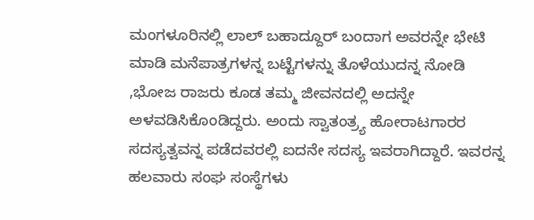ಮಂಗಳೂರಿನಲ್ಲಿ ಲಾಲ್ ಬಹಾದ್ದೂರ್ ಬಂದಾಗ ಅವರನ್ನೇ ಭೇಟಿ ಮಾಡಿ ಮನೆಪಾತ್ರಗಳನ್ನ ಬಟ್ಟೆಗಳನ್ನು ತೊಳೆಯುದನ್ನ ನೋಡಿ ,ಭೋಜ ರಾಜರು ಕೂಡ ತಮ್ಮ ಜೀವನದಲ್ಲಿ ಅದನ್ನೇ ಅಳವಡಿಸಿಕೊಂಡಿದ್ದರು. ಅಂದು ಸ್ವಾತಂತ್ರ್ಯ ಹೋರಾಟಗಾರರ ಸದಸ್ಯತ್ವವನ್ನ ಪಡೆದವರಲ್ಲಿ ಐದನೇ ಸದಸ್ಯ ಇವರಾಗಿದ್ದಾರೆ. ಇವರನ್ನ ಹಲವಾರು ಸಂಘ ಸಂಸ್ಥೆಗಳು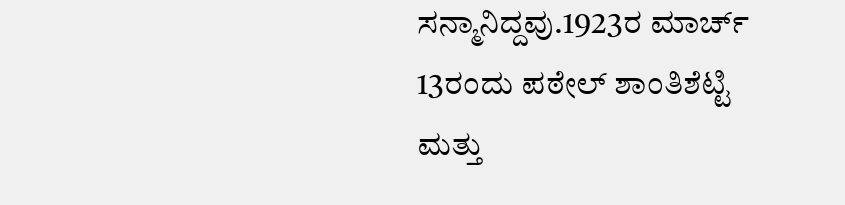ಸನ್ಮಾನಿದ್ದವು.1923ರ ಮಾರ್ಚ್ 13ರಂದು ಪಠೇಲ್ ಶಾಂತಿಶೆಟ್ಟಿ ಮತ್ತು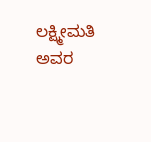ಲಕ್ಷ್ಮೀಮತಿ ಅವರ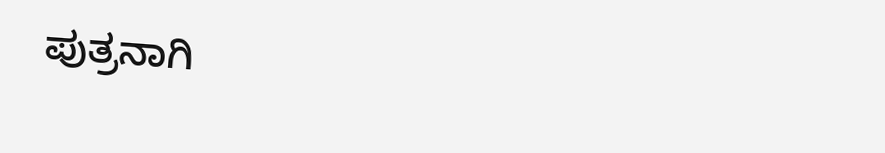ಪುತ್ರನಾಗಿ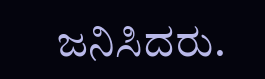ಜನಿಸಿದರು.